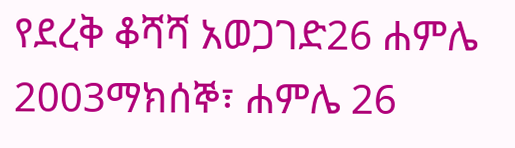የደረቅ ቆሻሻ አወጋገድ26 ሐምሌ 2003ማክሰኞ፣ ሐምሌ 26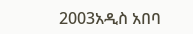2003አዲስ አበባ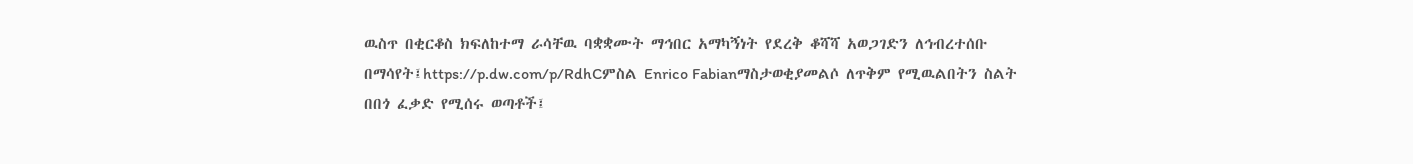ዉስጥ በቂርቆስ ክፍለከተማ ራሳቸዉ ባቋቋሙት ማኅበር አማካኝነት የደረቅ ቆሻሻ አወጋገድን ለኅብረተሰቡ በማሳየት፤https://p.dw.com/p/RdhCምስል Enrico Fabianማስታወቂያመልሶ ለጥቅም የሚዉልበትን ስልት በበጎ ፈቃድ የሚሰሩ ወጣቶች፤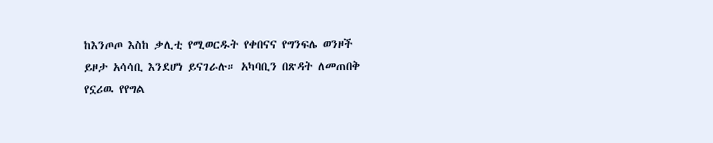ከእንጦጦ እስከ ቃሊቲ የሚወርዱት የቀበናና የግንፍሌ ወንዞች ይዞታ አሳሳቢ እንደሆነ ይናገራሉ። አካባቢን በጽዳት ለመጠበቅ የኗሪዉ የየግል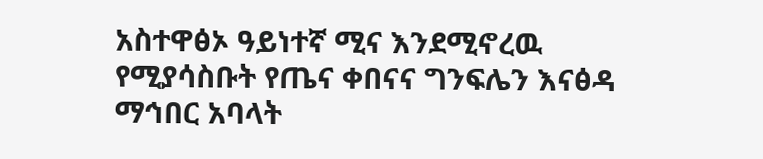አስተዋፅኦ ዓይነተኛ ሚና እንደሚኖረዉ የሚያሳስቡት የጤና ቀበናና ግንፍሌን እናፅዳ ማኅበር አባላት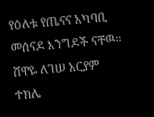የዕለቱ የጤናና አካባቢ መሰናዶ እንግዶች ናቸዉ። ሸዋዬ ለገሠ አርያም ተክሌ